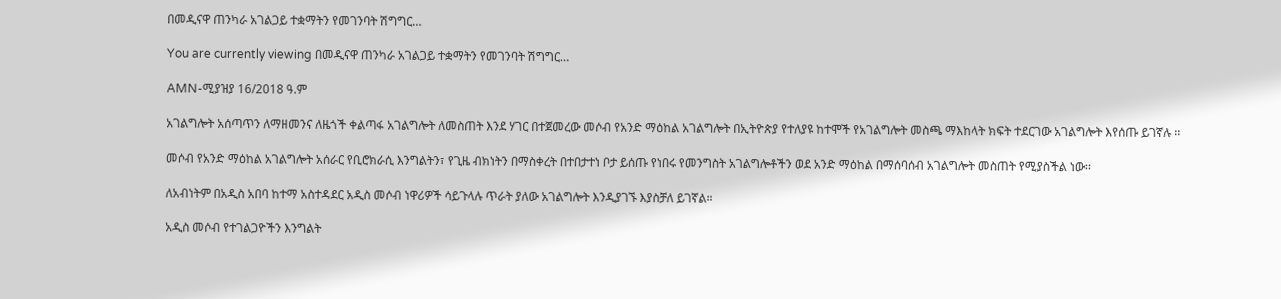በመዲናዋ ጠንካራ አገልጋይ ተቋማትን የመገንባት ሽግግር…

You are currently viewing በመዲናዋ ጠንካራ አገልጋይ ተቋማትን የመገንባት ሽግግር…

AMN-ሚያዝያ 16/2018 ዓ.ም

አገልግሎት አሰጣጥን ለማዘመንና ለዜጎች ቀልጣፋ አገልግሎት ለመስጠት እንደ ሃገር በተጀመረው መሶብ የአንድ ማዕከል አገልግሎት በኢትዮጵያ የተለያዩ ከተሞች የአገልግሎት መስጫ ማእከላት ክፍት ተደርገው አገልግሎት እየሰጡ ይገኛሉ ፡፡

መሶብ የአንድ ማዕከል አገልግሎት አሰራር የቢሮክራሲ እንግልትን፣ የጊዜ ብክነትን በማስቀረት በተበታተነ ቦታ ይሰጡ የነበሩ የመንግስት አገልግሎቶችን ወደ አንድ ማዕከል በማሰባሰብ አገልግሎት መስጠት የሚያስችል ነው፡፡

ለአብነትም በአዲስ አበባ ከተማ አስተዳደር አዲስ መሶብ ነዋሪዎች ሳይጉላሉ ጥራት ያለው አገልግሎት እንዲያገኙ እያስቻለ ይገኛል።

አዲስ መሶብ የተገልጋዮችን እንግልት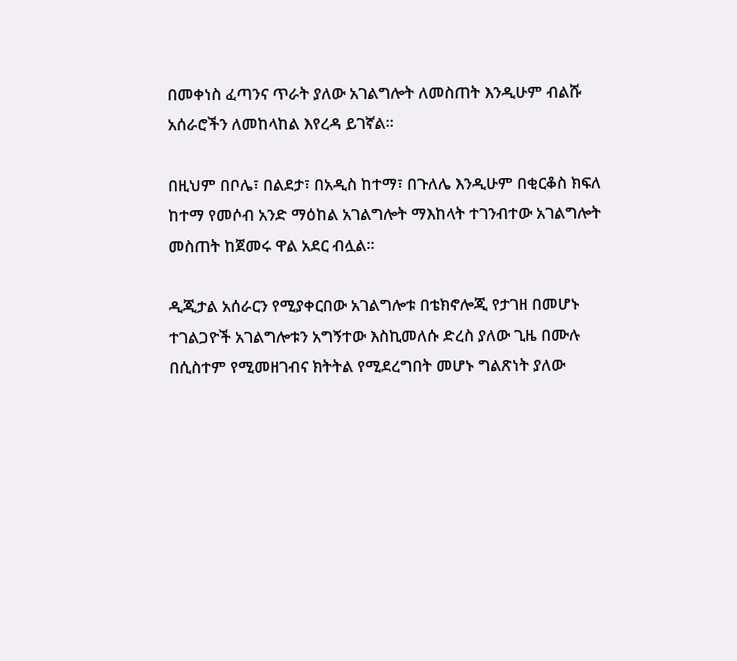በመቀነስ ፈጣንና ጥራት ያለው አገልግሎት ለመስጠት እንዲሁም ብልሹ አሰራሮችን ለመከላከል እየረዳ ይገኛል፡፡

በዚህም በቦሌ፣ በልደታ፣ በአዲስ ከተማ፣ በጉለሌ እንዲሁም በቂርቆስ ክፍለ ከተማ የመሶብ አንድ ማዕከል አገልግሎት ማእከላት ተገንብተው አገልግሎት መስጠት ከጀመሩ ዋል አደር ብሏል፡፡

ዲጂታል አሰራርን የሚያቀርበው አገልግሎቱ በቴክኖሎጂ የታገዘ በመሆኑ ተገልጋዮች አገልግሎቱን አግኝተው እስኪመለሱ ድረስ ያለው ጊዜ በሙሉ በሲስተም የሚመዘገብና ክትትል የሚደረግበት መሆኑ ግልጽነት ያለው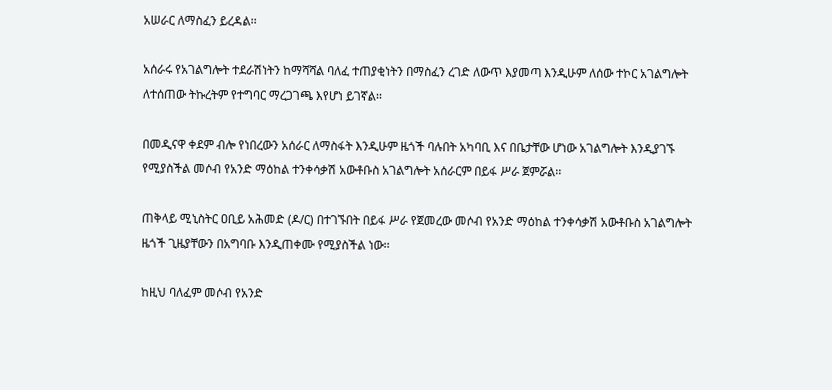አሠራር ለማስፈን ይረዳል፡፡

አሰራሩ የአገልግሎት ተደራሽነትን ከማሻሻል ባለፈ ተጠያቂነትን በማስፈን ረገድ ለውጥ እያመጣ እንዲሁም ለሰው ተኮር አገልግሎት ለተሰጠው ትኩረትም የተግባር ማረጋገጫ እየሆነ ይገኛል፡፡

በመዲናዋ ቀደም ብሎ የነበረውን አሰራር ለማስፋት እንዲሁም ዜጎች ባሉበት አካባቢ እና በቤታቸው ሆነው አገልግሎት እንዲያገኙ የሚያስችል መሶብ የአንድ ማዕከል ተንቀሳቃሽ አውቶቡስ አገልግሎት አሰራርም በይፋ ሥራ ጀምሯል፡፡

ጠቅላይ ሚኒስትር ዐቢይ አሕመድ (ዶ/ር) በተገኙበት በይፋ ሥራ የጀመረው መሶብ የአንድ ማዕከል ተንቀሳቃሽ አውቶቡስ አገልግሎት ዜጎች ጊዜያቸውን በአግባቡ እንዲጠቀሙ የሚያስችል ነው፡፡

ከዚህ ባለፈም መሶብ የአንድ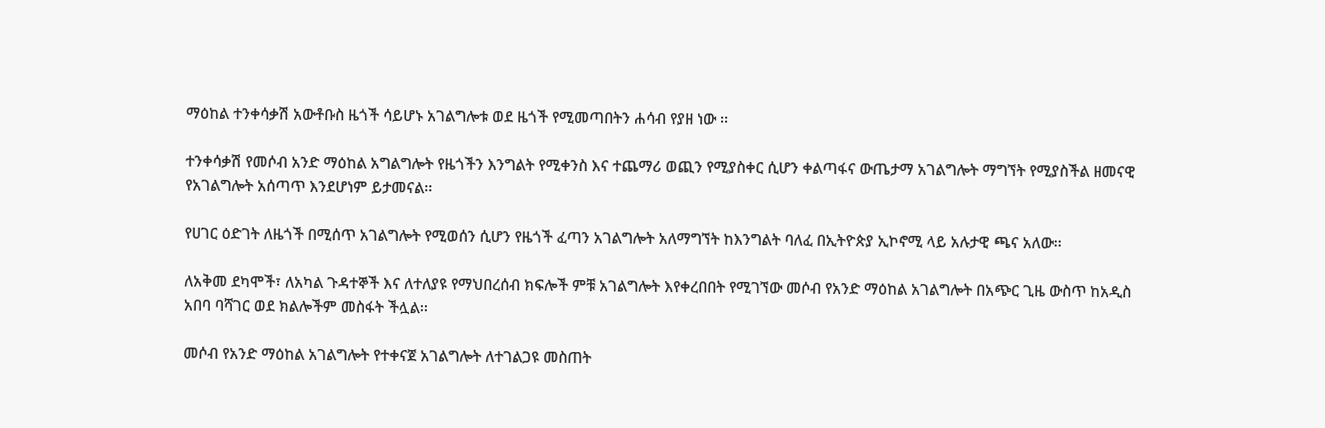ማዕከል ተንቀሳቃሽ አውቶቡስ ዜጎች ሳይሆኑ አገልግሎቱ ወደ ዜጎች የሚመጣበትን ሐሳብ የያዘ ነው ፡፡

ተንቀሳቃሽ የመሶብ አንድ ማዕከል አግልግሎት የዜጎችን እንግልት የሚቀንስ እና ተጨማሪ ወጪን የሚያስቀር ሲሆን ቀልጣፋና ውጤታማ አገልግሎት ማግኘት የሚያስችል ዘመናዊ የአገልግሎት አሰጣጥ እንደሆነም ይታመናል፡፡

የሀገር ዕድገት ለዜጎች በሚሰጥ አገልግሎት የሚወሰን ሲሆን የዜጎች ፈጣን አገልግሎት አለማግኘት ከእንግልት ባለፈ በኢትዮጵያ ኢኮኖሚ ላይ አሉታዊ ጫና አለው፡፡

ለአቅመ ደካሞች፣ ለአካል ጉዳተኞች እና ለተለያዩ የማህበረሰብ ክፍሎች ምቹ አገልግሎት እየቀረበበት የሚገኘው መሶብ የአንድ ማዕከል አገልግሎት በአጭር ጊዜ ውስጥ ከአዲስ አበባ ባሻገር ወደ ክልሎችም መስፋት ችሏል፡፡

መሶብ የአንድ ማዕከል አገልግሎት የተቀናጀ አገልግሎት ለተገልጋዩ መስጠት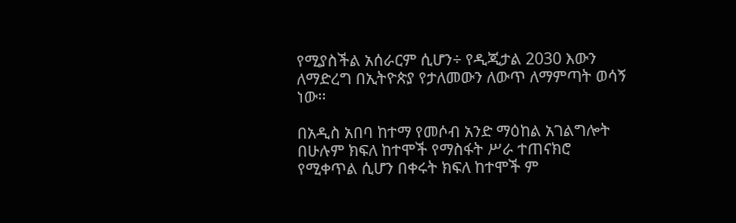የሚያስችል አሰራርም ሲሆን÷ የዲጂታል 2030 እውን ለማድረግ በኢትዮጵያ የታለመውን ለውጥ ለማምጣት ወሳኝ ነው፡፡

በአዲስ አበባ ከተማ የመሶብ አንድ ማዕከል አገልግሎት በሁሉም ክፍለ ከተሞች የማስፋት ሥራ ተጠናክሮ የሚቀጥል ሲሆን በቀሩት ክፍለ ከተሞች ም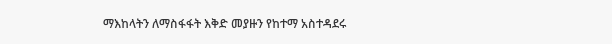ማእከላትን ለማስፋፋት እቅድ መያዙን የከተማ አስተዳደሩ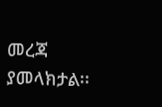መረጃ ያመላክታል፡፡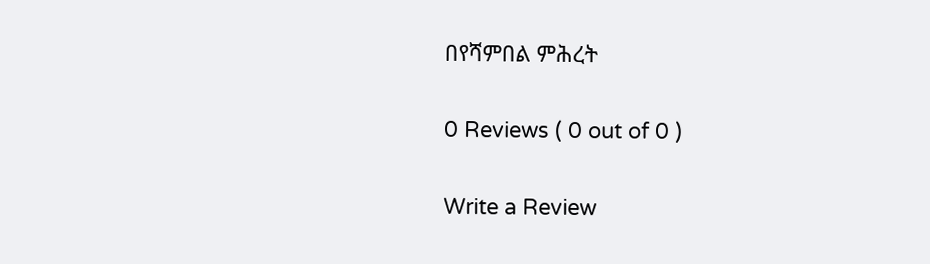በየሻምበል ምሕረት

0 Reviews ( 0 out of 0 )

Write a Review